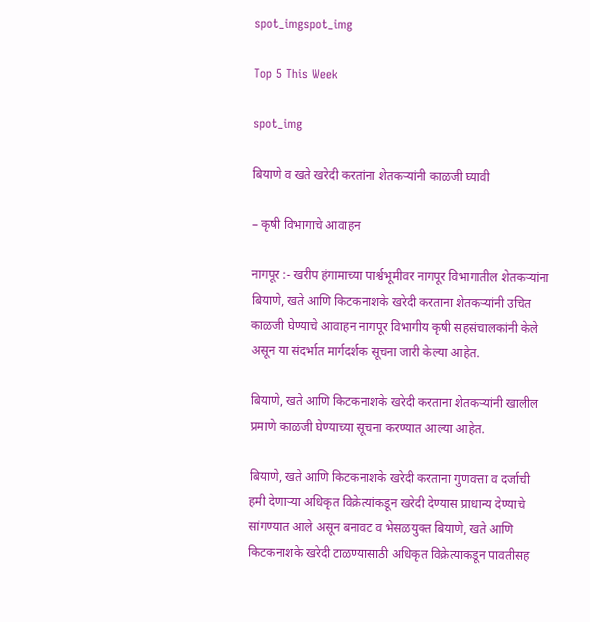spot_imgspot_img

Top 5 This Week

spot_img

बियाणे व खते खरेदी करतांना शेतकऱ्यांनी काळजी घ्यावी

– कृषी विभागाचे आवाहन

नागपूर :- खरीप हंगामाच्या पार्श्वभूमीवर नागपूर विभागातील शेतकऱ्यांना बियाणे, खते आणि किटकनाशके खरेदी करताना शेतकऱ्यांनी उचित काळजी घेण्याचे आवाहन नागपूर विभागीय कृषी सहसंचालकांनी केले असून या संदर्भात मार्गदर्शक सूचना जारी केल्या आहेत.

बियाणे, खते आणि किटकनाशके खरेदी करताना शेतकऱ्यांनी खालील प्रमाणे काळजी घेण्याच्या सूचना करण्यात आल्या आहेत.

बियाणे, खते आणि किटकनाशके खरेदी करताना गुणवत्ता व दर्जाची हमी देणाऱ्या अधिकृत विक्रेत्यांकडून खरेदी देण्यास प्राधान्य देण्याचे सांगण्यात आले असून बनावट व भेसळयुक्त बियाणे, खते आणि किटकनाशके खरेदी टाळण्यासाठी अधिकृत विक्रेत्याकडून पावतीसह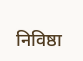निविष्ठा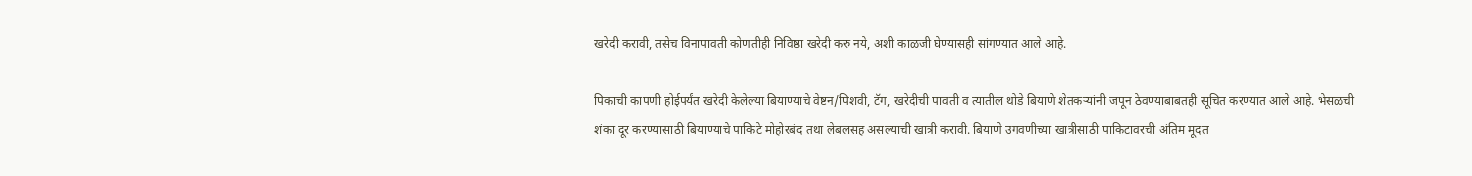खरेदी करावी, तसेच विनापावती कोणतीही निविष्ठा खरेदी करु नये, अशी काळजी घेण्यासही सांगण्यात आले आहे.

पिकाची कापणी होईपर्यंत खरेदी केलेल्या बियाण्याचे वेष्टन/पिशवी, टॅग, खरेदीची पावती व त्यातील थोडे बियाणे शेतकऱ्यांनी जपून ठेवण्याबाबतही सूचित करण्यात आले आहे. भेसळची शंका दूर करण्यासाठी बियाण्याचे पाकिटे मोहोरबंद तथा लेबलसह असल्याची खात्री करावी. बियाणे उगवणीच्या खात्रीसाठी पाकिटावरची अंतिम मूदत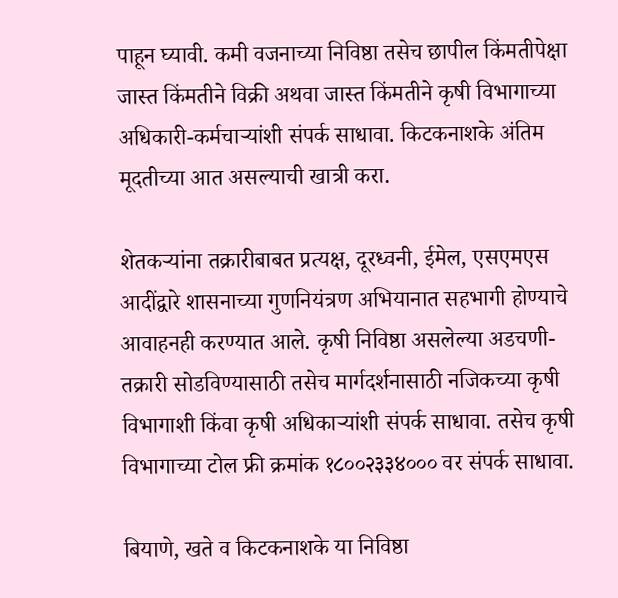पाहून घ्यावी. कमी वजनाच्या निविष्ठा तसेच छापील किंमतीपेक्षा जास्त किंमतीने विक्री अथवा जास्त किंमतीने कृषी विभागाच्या अधिकारी-कर्मचाऱ्यांशी संपर्क साधावा. किटकनाशके अंतिम मूदतीच्या आत असल्याची खात्री करा.

शेतकऱ्यांना तक्रारीबाबत प्रत्यक्ष, दूरध्वनी, ईमेल, एसएमएस आदींद्वारे शासनाच्या गुणनियंत्रण अभियानात सहभागी होण्याचे आवाहनही करण्यात आले. कृषी निविष्ठा असलेल्या अडचणी-तक्रारी सोडविण्यासाठी तसेच मार्गदर्शनासाठी नजिकच्या कृषी विभागाशी किंवा कृषी अधिकाऱ्यांशी संपर्क साधावा. तसेच कृषी विभागाच्या टोल फ्री क्रमांक १८००२३३४००० वर संपर्क साधावा.

बियाणे, खते व किटकनाशके या निविष्ठा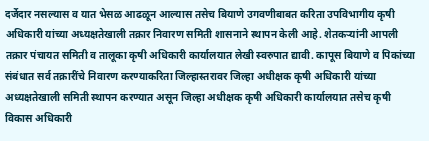दर्जेदार नसल्यास व यात भेसळ आढळून आल्यास तसेच बियाणे उगवणीबाबत करिता उपविभागीय कृषी अधिकारी यांच्या अध्यक्षतेखाली तक्रार निवारण समिती शासनाने स्थापन केली आहे. शेतकऱ्यांनी आपली तक्रार पंचायत समिती व तालूका कृषी अधिकारी कार्यालयात लेखी स्वरुपात द्यावी. कापूस बियाणे व पिकांच्या संबंधात सर्व तक्रारींचे निवारण करण्याकरिता जिल्हास्तरावर जिल्हा अधीक्षक कृषी अधिकारी यांच्या अध्यक्षतेखाली समिती स्थापन करण्यात असून जिल्हा अधीक्षक कृषी अधिकारी कार्यालयात तसेच कृषी विकास अधिकारी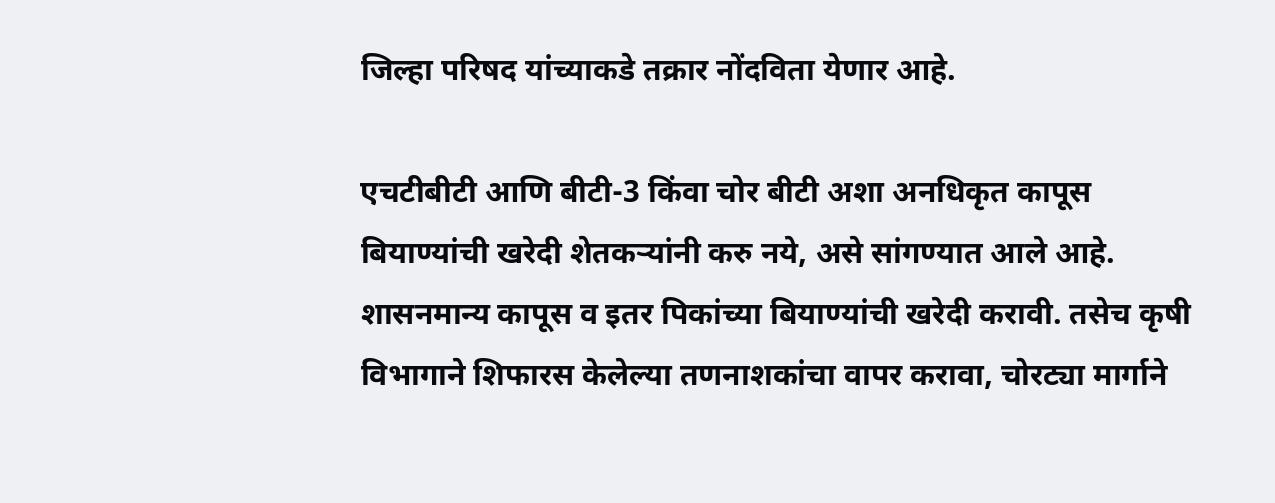जिल्हा परिषद यांच्याकडे तक्रार नोंदविता येणार आहे.

एचटीबीटी आणि बीटी-3 किंवा चोर बीटी अशा अनधिकृत कापूस बियाण्यांची खरेदी शेतकऱ्यांनी करु नये, असे सांगण्यात आले आहे. शासनमान्य कापूस व इतर पिकांच्या बियाण्यांची खरेदी करावी. तसेच कृषी विभागाने शिफारस केलेल्या तणनाशकांचा वापर करावा, चोरट्या मार्गाने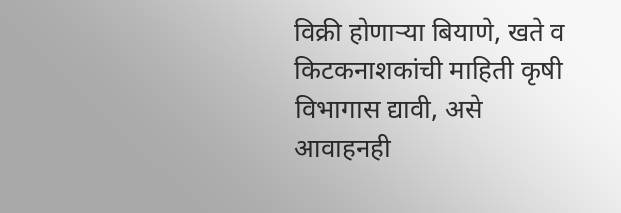विक्री होणाऱ्या बियाणे, खते व किटकनाशकांची माहिती कृषी विभागास द्यावी, असे आवाहनही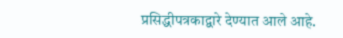प्रसिद्धीपत्रकाद्वारे देण्यात आले आहे.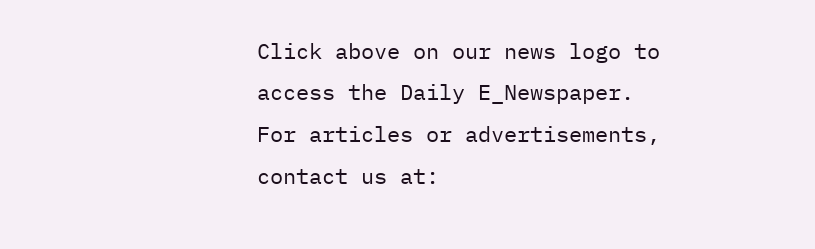Click above on our news logo to access the Daily E_Newspaper.
For articles or advertisements, contact us at: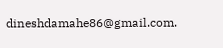dineshdamahe86@gmail.com.